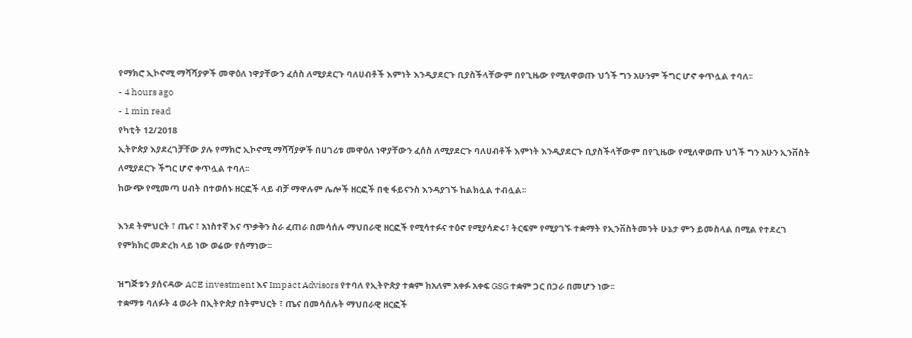የማክሮ ኢኮኖሚ ማሻሻያዎች መዋዕለ ነዋያቸውን ፈሰስ ለሚያደርጉ ባለሀብቶች እምነት እንዲያደርጉ ቢያስችላቸውም በየጊዜው የሚለዋወጡ ህጎች ግን አሁንም ችግር ሆኖ ቀጥሏል ተባለ፡፡
- 4 hours ago
- 1 min read
የካቲት 12/2018
ኢትዮጵያ እያደረገቻቸው ያሉ የማክሮ ኢኮኖሚ ማሻሻያዎች በሀገሪቱ መዋዕለ ነዋያቸውን ፈሰስ ለሚያደርጉ ባለሀብቶች እምነት እንዲያደርጉ ቢያስችላቸውም በየጊዜው የሚለዋወጡ ህጎች ግን አሁን ኢንቨስት ለሚያደርጉ ችግር ሆኖ ቀጥሏል ተባለ፡፡
ከውጭ የሚመጣ ሀብት በተወሰኑ ዘርፎች ላይ ብቻ ማዋሉም ሌሎች ዘርፎች በቂ ፋይናንስ እንዳያገኙ ከልክሏል ተብሏል፡፡

እንደ ትምህርት ፣ ጤና ፣ አነስተኛ እና ጥቃቅን ስራ ፈጠራ በመሳሰሉ ማህበራዊ ዘርፎች የሚሳተፉና ተዕኖ የሚያሳድሩ፣ ትርፍም የሚያገኙ ተቋማት የኢንቨስትመንት ሁኔታ ምን ይመስላል በሚል የተደረገ የምክክር መድረክ ላይ ነው ወሬው የሰማነው፡፡

ዝግጅቱን ያሰናዳው ACE investment እና Impact Advisors የተባለ የኢትዮጵያ ተቋም ከአለም አቀፉ አቀፍ GSG ተቋም ጋር በጋራ በመሆን ነው፡፡
ተቋማቱ ባለፉት 4 ወራት በኢትዮጵያ በትምህርት ፣ ጤና በመሳሰሉት ማህበራዊ ዘርፎች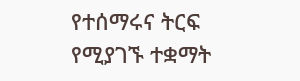የተሰማሩና ትርፍ የሚያገኙ ተቋማት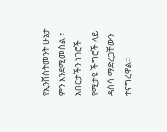የኢንቨስትመንት ሁኔታ ምን እንደሚመስል ፣ አበርታችን ነገሮች የሚታዩ ችግሮች ላይ ዳሰሳ ማድረጋቸውን ተናግረዋል፡፡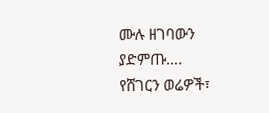ሙሉ ዘገባውን ያድምጡ….
የሸገርን ወሬዎች፣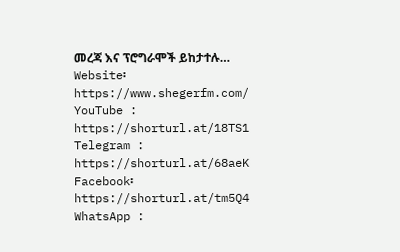መረጃ እና ፕሮግራሞች ይከታተሉ…
Website፡ https://www.shegerfm.com/
YouTube : https://shorturl.at/18TS1
Telegram : https://shorturl.at/68aeK
Facebook፡ https://shorturl.at/tm5Q4
WhatsApp :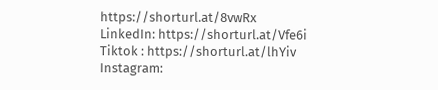https://shorturl.at/8vwRx
LinkedIn: https://shorturl.at/Vfe6i
Tiktok : https://shorturl.at/lhYiv
Instagram: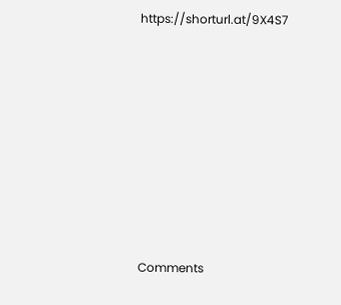https://shorturl.at/9X4S7












Comments